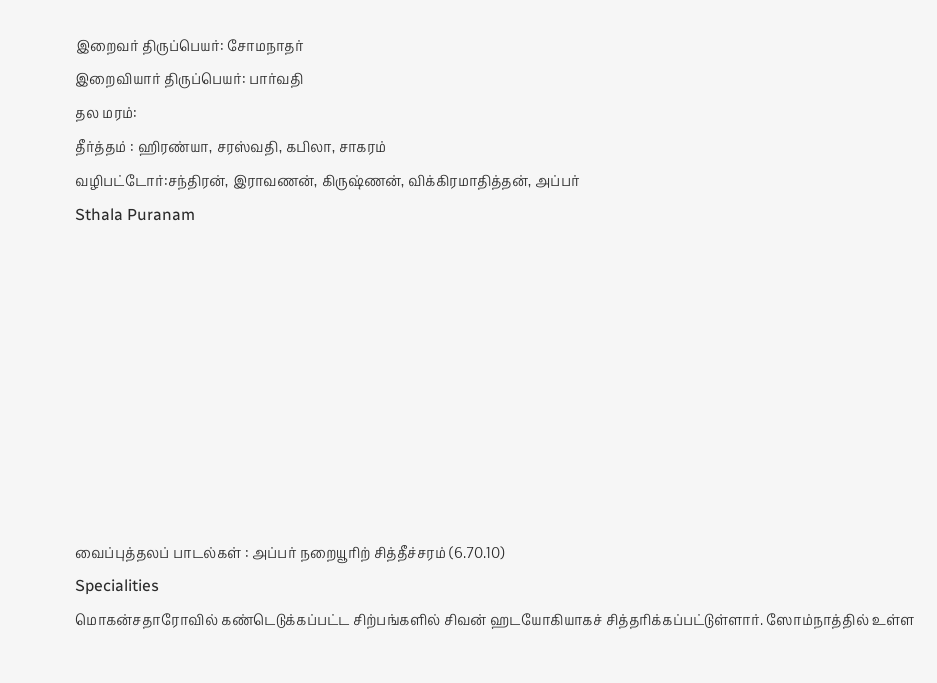இறைவர் திருப்பெயர்: சோமநாதர்
இறைவியார் திருப்பெயர்: பார்வதி
தல மரம்:
தீர்த்தம் : ஹிரண்யா, சரஸ்வதி, கபிலா, சாகரம்
வழிபட்டோர்:சந்திரன், இராவணன், கிருஷ்ணன், விக்கிரமாதித்தன், அப்பர்
Sthala Puranam









வைப்புத்தலப் பாடல்கள் : அப்பர் நறையூரிற் சித்தீச்சரம் (6.70.10)
Specialities
மொகன்சதாரோவில் கண்டெடுக்கப்பட்ட சிற்பங்களில் சிவன் ஹடயோகியாகச் சித்தரிக்கப்பட்டுள்ளார். ஸோம்நாத்தில் உள்ள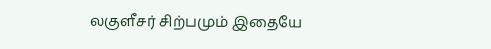லகுளீசர் சிற்பமும் இதையே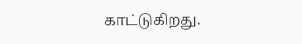காட்டுகிறது.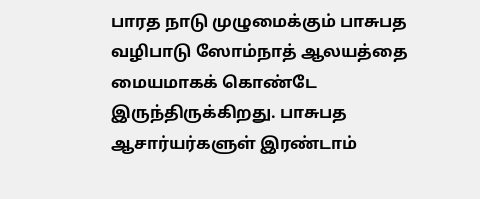பாரத நாடு முழுமைக்கும் பாசுபத வழிபாடு ஸோம்நாத் ஆலயத்தை மையமாகக் கொண்டே இருந்திருக்கிறது. பாசுபத ஆசார்யர்களுள் இரண்டாம்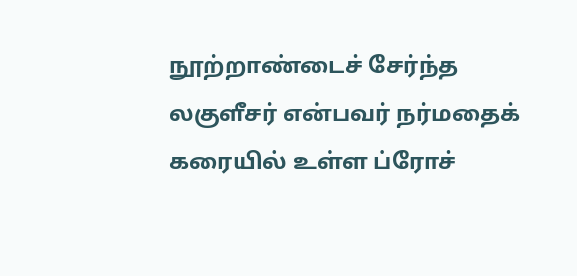நூற்றாண்டைச் சேர்ந்த லகுளீசர் என்பவர் நர்மதைக் கரையில் உள்ள ப்ரோச்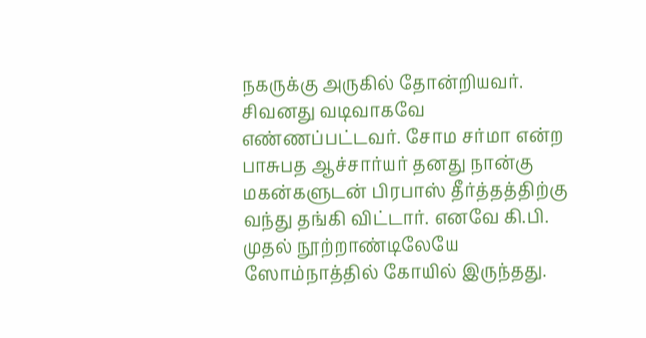நகருக்கு அருகில் தோன்றியவர். சிவனது வடிவாகவே எண்ணப்பட்டவர். சோம சர்மா என்ற பாசுபத ஆச்சார்யர் தனது நான்கு மகன்களுடன் பிரபாஸ் தீர்த்தத்திற்கு வந்து தங்கி விட்டார். எனவே கி.பி. முதல் நூற்றாண்டிலேயே ஸோம்நாத்தில் கோயில் இருந்தது.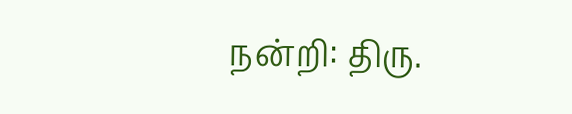நன்றி: திரு.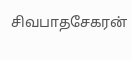சிவபாதசேகரன்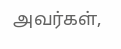அவர்கள்,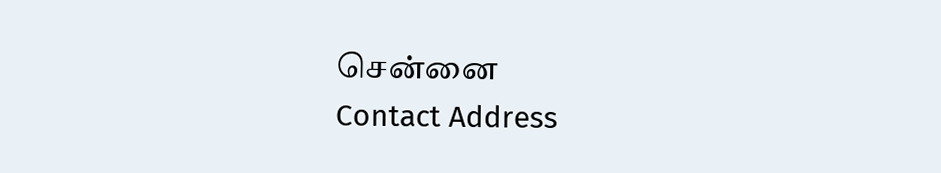சென்னை
Contact Address